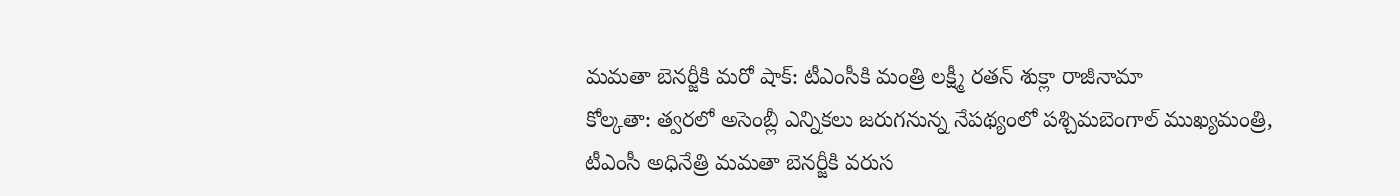మమతా బెనర్జీకి మరో షాక్: టీఎంసీకి మంత్రి లక్ష్మీ రతన్ శుక్లా రాజీనామా
కోల్కతా: త్వరలో అసెంబ్లీ ఎన్నికలు జరుగనున్న నేపథ్యంలో పశ్చిమబెంగాల్ ముఖ్యమంత్రి, టీఎంసీ అధినేత్రి మమతా బెనర్జీకి వరుస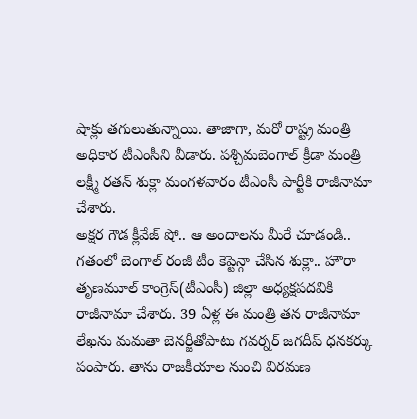షాక్లు తగులుతున్నాయి. తాజాగా, మరో రాష్ట్ర మంత్రి అధికార టీఎంసీని వీడారు. పశ్చిమబెంగాల్ క్రీడా మంత్రి లక్ష్మీ రతన్ శుక్లా మంగళవారం టీఎంసీ పార్టీకి రాజీనామా చేశారు.
అక్షర గౌడ క్లీవేజ్ షో.. ఆ అందాలను మీరే చూడండి..
గతంలో బెంగాల్ రంజీ టీం కెప్టెన్గా చేసిన శుక్లా.. హౌరా తృణమూల్ కాంగ్రెస్(టీఎంసీ) జిల్లా అధ్యక్షపదవికి రాజీనామా చేశారు. 39 ఏళ్ల ఈ మంత్రి తన రాజీనామా లేఖను మమతా బెనర్జీతోపాటు గవర్నర్ జగదీప్ ధనకర్కు పంపారు. తాను రాజకీయాల నుంచి విరమణ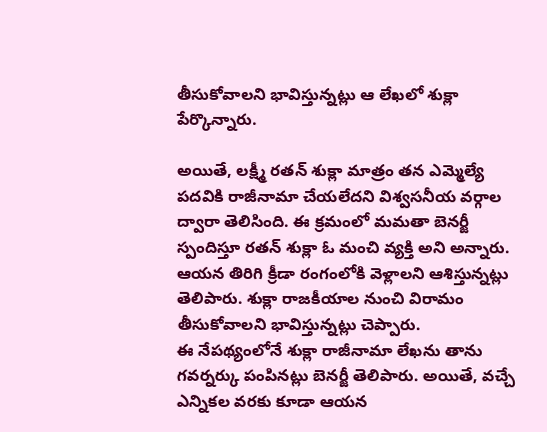తీసుకోవాలని భావిస్తున్నట్లు ఆ లేఖలో శుక్లా పేర్కొన్నారు.

అయితే, లక్ష్మీ రతన్ శుక్లా మాత్రం తన ఎమ్మెల్యే పదవికి రాజీనామా చేయలేదని విశ్వసనీయ వర్గాల ద్వారా తెలిసింది. ఈ క్రమంలో మమతా బెనర్జీ స్పందిస్తూ రతన్ శుక్లా ఓ మంచి వ్యక్తి అని అన్నారు. ఆయన తిరిగి క్రీడా రంగంలోకి వెళ్లాలని ఆశిస్తున్నట్లు తెలిపారు. శుక్లా రాజకీయాల నుంచి విరామం తీసుకోవాలని భావిస్తున్నట్లు చెప్పారు.
ఈ నేపథ్యంలోనే శుక్లా రాజీనామా లేఖను తాను గవర్నర్కు పంపినట్లు బెనర్జీ తెలిపారు. అయితే, వచ్చే ఎన్నికల వరకు కూడా ఆయన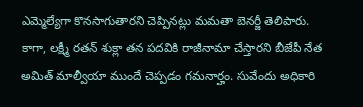ఎమ్మెల్యేగా కొనసాగుతారని చెప్పినట్లు మమతా బెనర్జీ తెలిపారు. కాగా, లక్ష్మీ రతన్ శుక్లా తన పదవికి రాజీనామా చేస్తారని బీజేపీ నేత అమిత్ మాల్వీయా ముందే చెప్పడం గమనార్హం. సువేందు అధికారి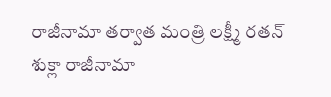రాజీనామా తర్వాత మంత్రి లక్ష్మీ రతన్ శుక్లా రాజీనామా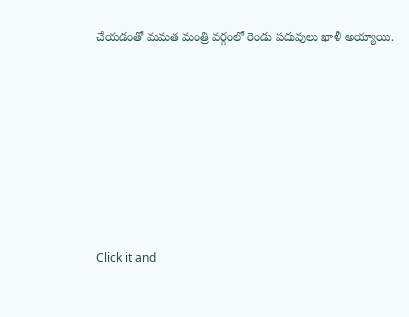చేయడంతో మమత మంత్రి వర్గంలో రెండు పదువులు ఖాళీ అయ్యాయి.












Click it and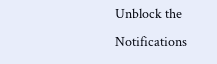Unblock the Notifications